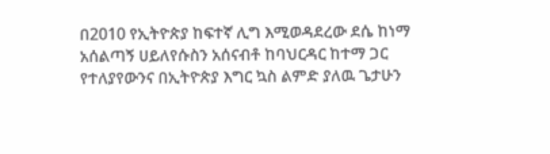በ2010 የኢትዮጵያ ከፍተኛ ሊግ እሚወዳደረው ደሴ ከነማ አሰልጣኝ ሀይለየሱስን አሰናብቶ ከባህርዳር ከተማ ጋር የተለያየውንና በኢትዮጵያ እግር ኳስ ልምድ ያለዉ ጌታሁን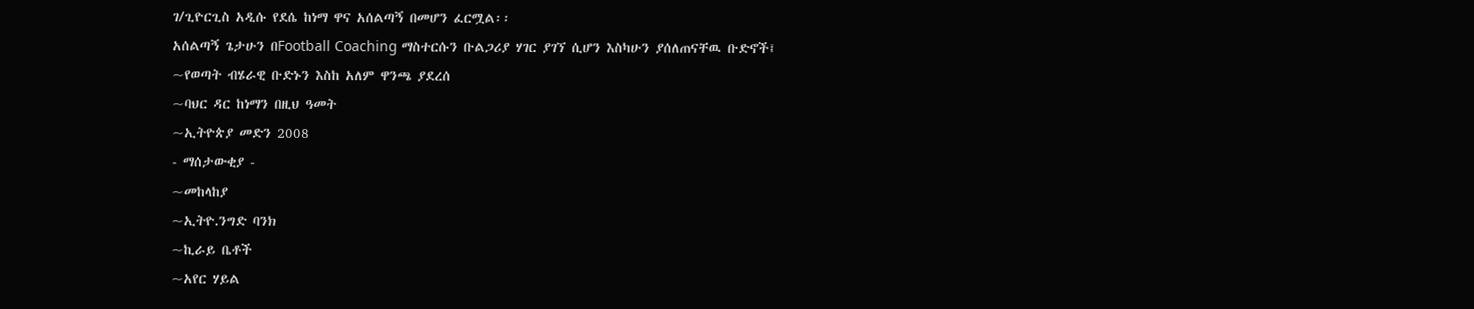ገ/ጊዮርጊስ አዲሱ የደሴ ከነማ ዋና አሰልጣኝ በመሆን ፈርሟል፡፡
አሰልጣኝ ጌታሁን በFootball Coaching ማስተርሱን ቡልጋሪያ ሃገር ያገኘ ሲሆን እስካሁን ያሰለጠናቸዉ ቡድኖች፤
~የወጣት ብሄራዊ ቡድኑን እስከ አለም ዋንጫ ያደረሰ
~ባህር ዳር ከነማን በዚህ ዓመት
~ኢትዮጵያ መድን 2008
- ማሰታውቂያ -
~መከላከያ
~ኢትዮ.ንግድ ባንክ
~ኪራይ ቤቶች
~አየር ሃይል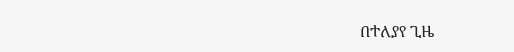በተለያየ ጊዜ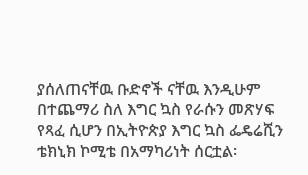ያሰለጠናቸዉ ቡድኖች ናቸዉ እንዲሁም በተጨማሪ ስለ እግር ኳስ የራሱን መጽሃፍ የጻፈ ሲሆን በኢትዮጵያ እግር ኳስ ፌዴሬሺን ቴክኒክ ኮሚቴ በአማካሪነት ሰርቷል፡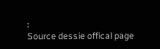፡
Source dessie offical page